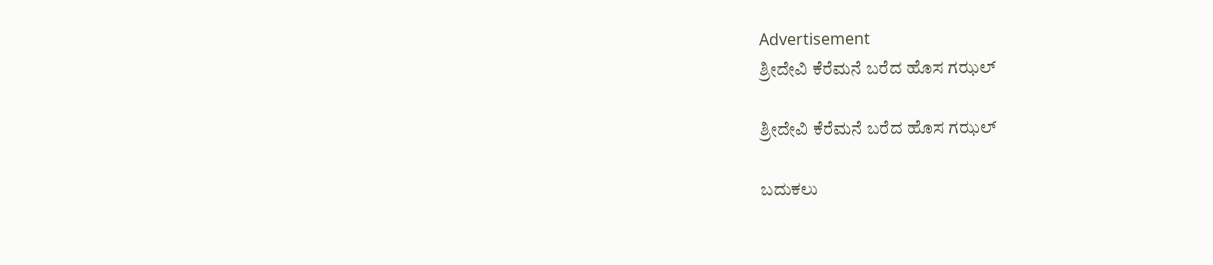Advertisement
ಶ್ರೀದೇವಿ ಕೆರೆಮನೆ ಬರೆದ ಹೊಸ ಗಝಲ್

ಶ್ರೀದೇವಿ ಕೆರೆಮನೆ ಬರೆದ ಹೊಸ ಗಝಲ್

ಬದುಕಲು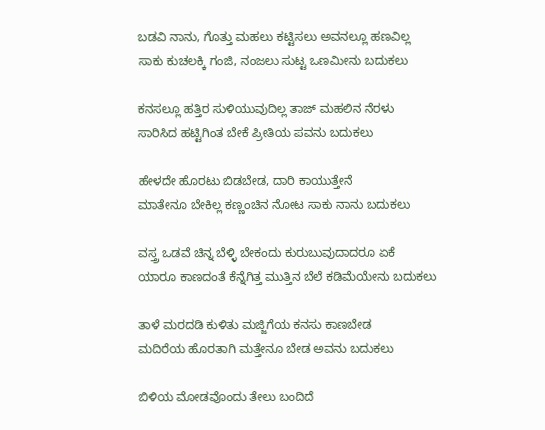ಬಡವಿ ನಾನು, ಗೊತ್ತು ಮಹಲು ಕಟ್ಟಿಸಲು ಅವನಲ್ಲೂ ಹಣವಿಲ್ಲ
ಸಾಕು ಕುಚಲಕ್ಕಿ ಗಂಜಿ, ನಂಜಲು ಸುಟ್ಟ ಒಣಮೀನು ಬದುಕಲು

ಕನಸಲ್ಲೂ ಹತ್ತಿರ ಸುಳಿಯುವುದಿಲ್ಲ ತಾಜ್ ಮಹಲಿನ ನೆರಳು
ಸಾರಿಸಿದ ಹಟ್ಟಿಗಿಂತ ಬೇಕೆ ಪ್ರೀತಿಯ ಪವನು ಬದುಕಲು

ಹೇಳದೇ ಹೊರಟು ಬಿಡಬೇಡ, ದಾರಿ ಕಾಯುತ್ತೇನೆ
ಮಾತೇನೂ ಬೇಕಿಲ್ಲ ಕಣ್ಣಂಚಿನ ನೋಟ ಸಾಕು ನಾನು ಬದುಕಲು

ವಸ್ತ್ರ ಒಡವೆ ಚಿನ್ನ ಬೆಳ್ಳಿ ಬೇಕಂದು ಕುರುಬುವುದಾದರೂ ಏಕೆ
ಯಾರೂ ಕಾಣದಂತೆ ಕೆನ್ನೆಗಿತ್ತ ಮುತ್ತಿನ ಬೆಲೆ ಕಡಿಮೆಯೇನು ಬದುಕಲು

ತಾಳೆ ಮರದಡಿ ಕುಳಿತು ಮಜ್ಜಿಗೆಯ ಕನಸು ಕಾಣಬೇಡ
ಮದಿರೆಯ ಹೊರತಾಗಿ ಮತ್ತೇನೂ ಬೇಡ ಅವನು ಬದುಕಲು

ಬಿಳಿಯ ಮೋಡವೊಂದು ತೇಲು ಬಂದಿದೆ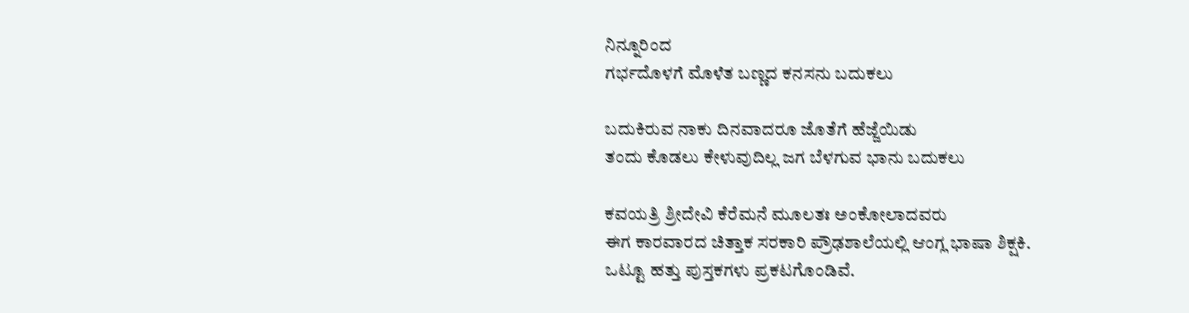ನಿನ್ನೂರಿಂದ
ಗರ್ಭದೊಳಗೆ ಮೊಳೆತ ಬಣ್ಣದ ಕನಸನು ಬದುಕಲು

ಬದುಕಿರುವ ನಾಕು ದಿನವಾದರೂ ಜೊತೆಗೆ ಹೆಜ್ಜೆಯಿಡು
ತಂದು ಕೊಡಲು ಕೇಳುವುದಿಲ್ಲ ಜಗ ಬೆಳಗುವ ಭಾನು ಬದುಕಲು

ಕವಯತ್ರಿ ಶ್ರೀದೇವಿ ಕೆರೆಮನೆ ಮೂಲತಃ ಅಂಕೋಲಾದವರು
ಈಗ ಕಾರವಾರದ ಚಿತ್ತಾಕ ಸರಕಾರಿ ಪ್ರೌಢಶಾಲೆಯಲ್ಲಿ ಆಂಗ್ಲ ಭಾಷಾ ಶಿಕ್ಷಕಿ.
ಒಟ್ಟೂ ಹತ್ತು ಪುಸ್ತಕಗಳು ಪ್ರಕಟಗೊಂಡಿವೆ.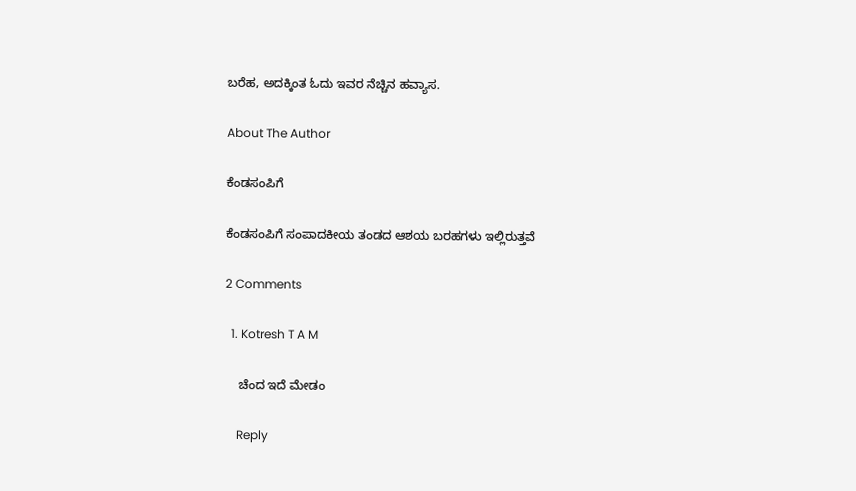ಬರೆಹ, ಅದಕ್ಕಿಂತ ಓದು ಇವರ ನೆಚ್ಚಿನ ಹವ್ಯಾಸ.

About The Author

ಕೆಂಡಸಂಪಿಗೆ

ಕೆಂಡಸಂಪಿಗೆ ಸಂಪಾದಕೀಯ ತಂಡದ ಆಶಯ ಬರಹಗಳು ಇಲ್ಲಿರುತ್ತವೆ

2 Comments

  1. Kotresh T A M

    ಚೆಂದ ಇದೆ ಮೇಡಂ

    Reply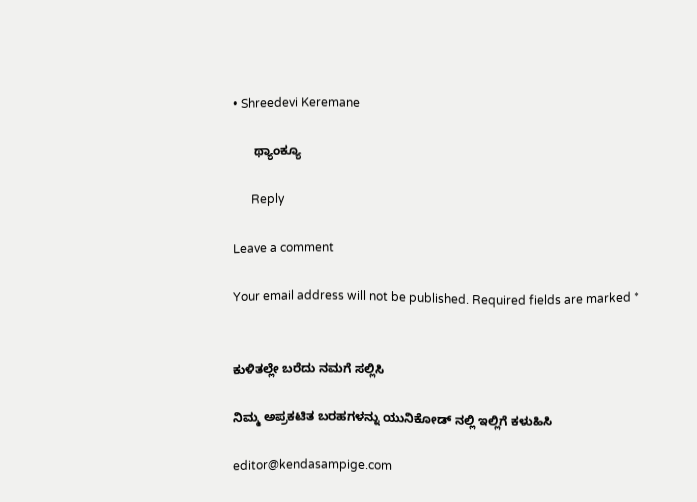• Shreedevi Keremane

      ಥ್ಯಾಂಕ್ಯೂ

      Reply

Leave a comment

Your email address will not be published. Required fields are marked *


ಕುಳಿತಲ್ಲೇ ಬರೆದು ನಮಗೆ ಸಲ್ಲಿಸಿ

ನಿಮ್ಮ ಅಪ್ರಕಟಿತ ಬರಹಗಳನ್ನು ಯುನಿಕೋಡ್ ನಲ್ಲಿ ಇಲ್ಲಿಗೆ ಕಳುಹಿಸಿ

editor@kendasampige.com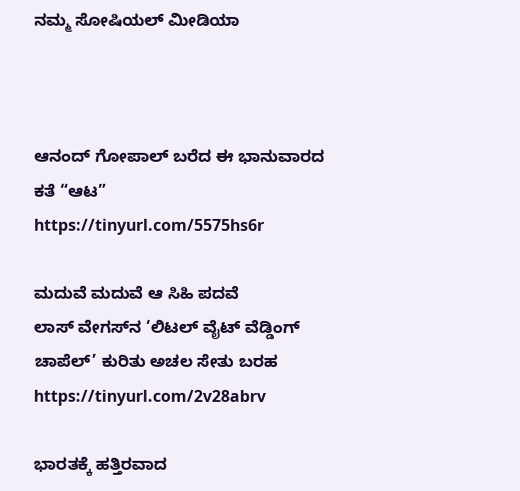ನಮ್ಮ ಸೋಷಿಯಲ್‌ ಮೀಡಿಯಾ



ಆನಂದ್‌ ಗೋಪಾಲ್‌ ಬರೆದ ಈ ಭಾನುವಾರದ ಕತೆ “ಆಟ”
https://tinyurl.com/5575hs6r

ಮದುವೆ ಮದುವೆ ಆ ಸಿಹಿ ಪದವೆ
ಲಾಸ್‌ ವೇಗಸ್‌ನ ‘ಲಿಟಲ್ ವೈಟ್ ವೆಡ್ಡಿಂಗ್ ಚಾಪೆಲ್’ ಕುರಿತು ಅಚಲ ಸೇತು ಬರಹ
https://tinyurl.com/2v28abrv

ಭಾರತಕ್ಕೆ ಹತ್ತಿರವಾದ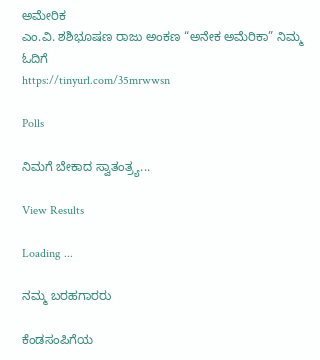ಅಮೇರಿಕ
ಎಂ.ವಿ. ಶಶಿಭೂಷಣ ರಾಜು ಅಂಕಣ “ಅನೇಕ ಅಮೆರಿಕಾ” ನಿಮ್ಮ ಓದಿಗೆ
https://tinyurl.com/35mrwwsn

Polls

ನಿಮಗೆ ಬೇಕಾದ ಸ್ವಾತಂತ್ರ್ಯ...

View Results

Loading ...

ನಮ್ಮ ಬರಹಗಾರರು

ಕೆಂಡಸಂಪಿಗೆಯ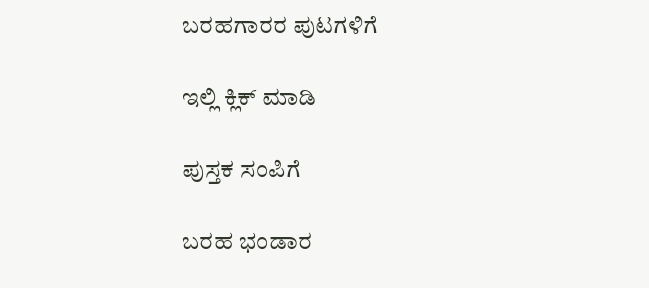ಬರಹಗಾರರ ಪುಟಗಳಿಗೆ

ಇಲ್ಲಿ ಕ್ಲಿಕ್ ಮಾಡಿ

ಪುಸ್ತಕ ಸಂಪಿಗೆ

ಬರಹ ಭಂಡಾರ